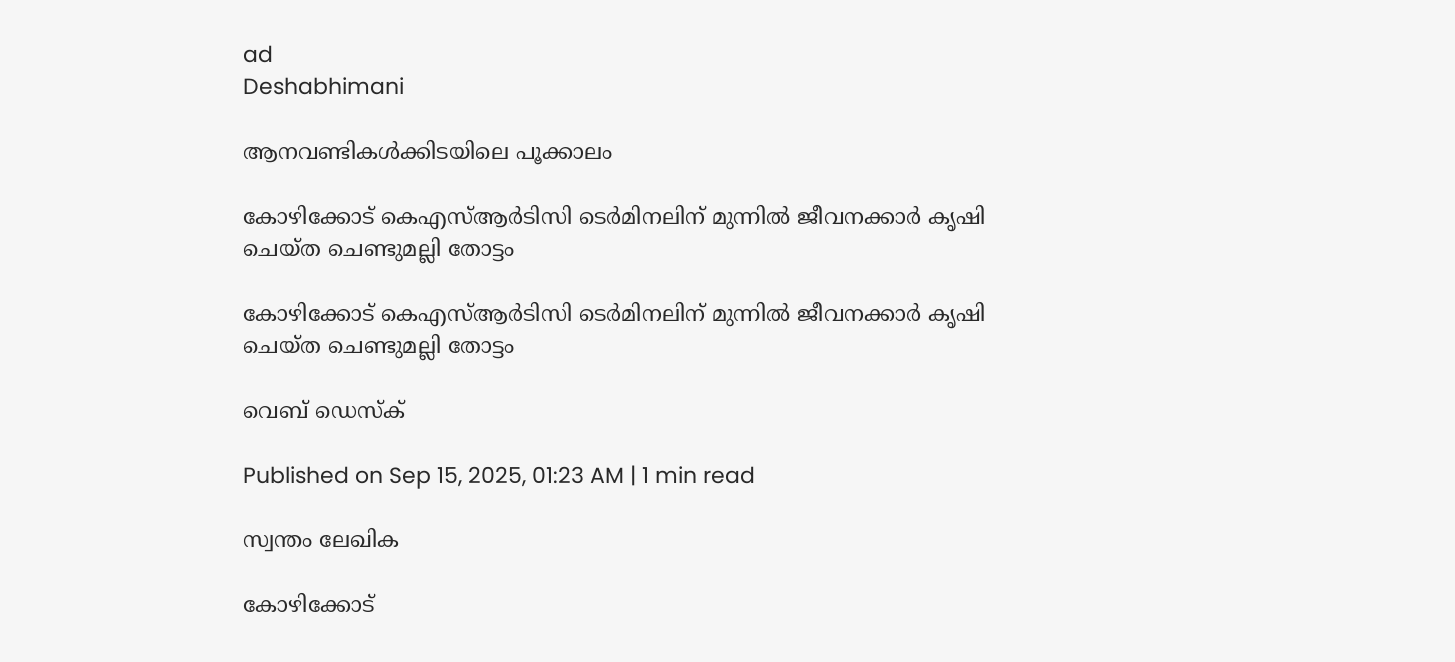ad
Deshabhimani

ആനവണ്ടികൾക്കിടയിലെ പൂക്കാലം

കോഴിക്കോട് കെഎസ്ആർടിസി ടെർമിനലിന് മുന്നിൽ ജീവനക്കാർ കൃഷി ചെയ്ത ചെണ്ടുമല്ലി തോട്ടം

കോഴിക്കോട് കെഎസ്ആർടിസി ടെർമിനലിന് മുന്നിൽ ജീവനക്കാർ കൃഷി ചെയ്ത ചെണ്ടുമല്ലി തോട്ടം

വെബ് ഡെസ്ക്

Published on Sep 15, 2025, 01:23 AM | 1 min read

സ്വന്തം ലേഖിക

കോഴിക്കോട്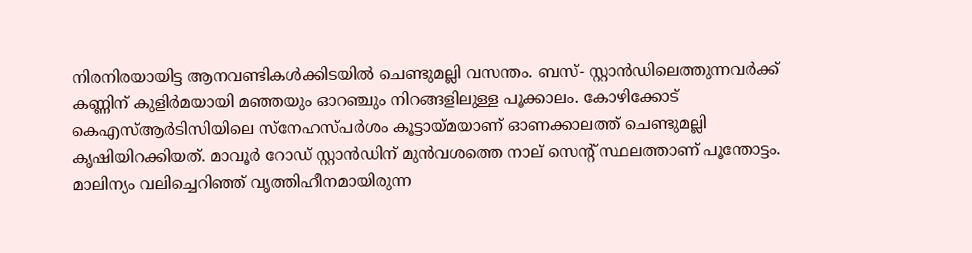നിരനിരയായിട്ട ആനവണ്ടികൾക്കിടയിൽ ചെണ്ടുമല്ലി വസന്തം. ബസ്- സ്റ്റാൻഡിലെത്തുന്നവര്‍ക്ക് കണ്ണിന് കുളിര്‍മയായി മഞ്ഞയും ഓറഞ്ചും നിറങ്ങളിലുള്ള പൂക്കാലം. കോഴിക്കോട് കെഎസ്ആര്‍ടിസിയിലെ സ്‌നേഹസ്‌പര്‍ശം കൂട്ടായ്‌മയാണ് ഓണക്കാലത്ത് ചെണ്ടുമല്ലി കൃഷിയിറക്കിയത്. മാവൂര്‍ റോഡ് സ്റ്റാൻഡിന് മുൻവശത്തെ നാല് സെന്റ് സ്ഥലത്താണ് പൂന്തോട്ടം. മാലിന്യം വലിച്ചെറിഞ്ഞ് വൃത്തിഹീനമായിരുന്ന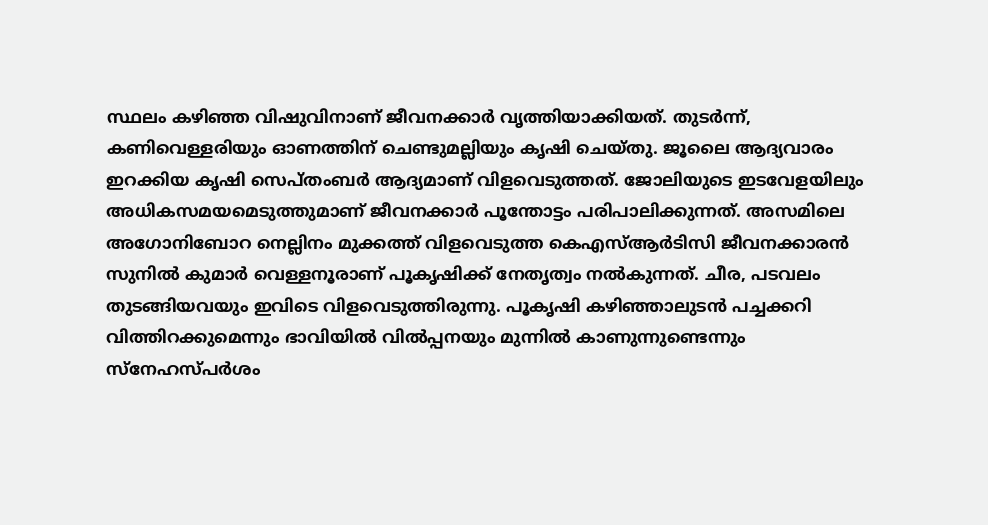സ്ഥലം കഴിഞ്ഞ വിഷുവിനാണ് ജീവനക്കാര്‍ വൃത്തിയാക്കിയത്. തുടര്‍ന്ന്, കണിവെള്ളരിയും ഓണത്തിന് ചെണ്ടുമല്ലിയും കൃഷി ചെയ്‌തു. ജൂലൈ ആദ്യവാരം ഇറക്കിയ കൃഷി സെപ്തംബര്‍ ആദ്യമാണ് വിളവെടുത്തത്. ജോലിയുടെ ഇടവേളയിലും അധികസമയമെടുത്തുമാണ് ജീവനക്കാര്‍ പൂന്തോട്ടം പരിപാലിക്കുന്നത്. അസമിലെ അഗോനിബോറ നെല്ലിനം മുക്കത്ത് വിളവെടുത്ത കെഎസ്ആര്‍ടിസി ജീവനക്കാരൻ സുനിൽ കുമാര്‍ വെള്ളനൂരാണ് പൂകൃഷിക്ക് നേതൃത്വം നൽകുന്നത്. ചീര, പടവലം തുടങ്ങിയവയും ഇവിടെ വിളവെടുത്തിരുന്നു. പൂകൃഷി കഴിഞ്ഞാലുടൻ പച്ചക്കറി വിത്തിറക്കുമെന്നും ഭാവിയിൽ വിൽപ്പനയും മുന്നിൽ കാണുന്നുണ്ടെന്നും സ്‌നേഹസ്‌പര്‍ശം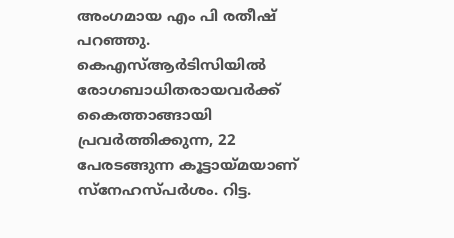അംഗമായ എം പി രതീഷ് പറഞ്ഞു. കെഎസ്ആർടിസിയിൽ രോഗബാധിതരായവര്‍ക്ക് കൈത്താങ്ങായി പ്രവർത്തിക്കുന്ന, 22 പേരടങ്ങുന്ന കൂട്ടായ്‌മയാണ് സ്‌നേഹസ്‌പർശം. റിട്ട.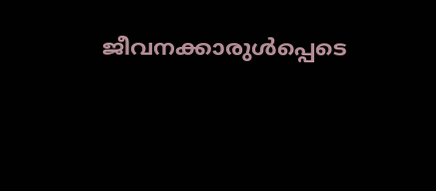ജീവനക്കാരുൾപ്പെടെ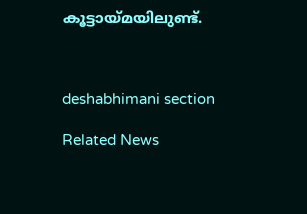കൂട്ടായ്‌മയിലുണ്ട്.



deshabhimani section

Related News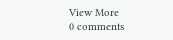View More
0 comments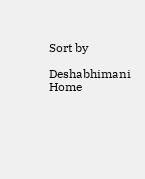Sort by

Deshabhimani
Home